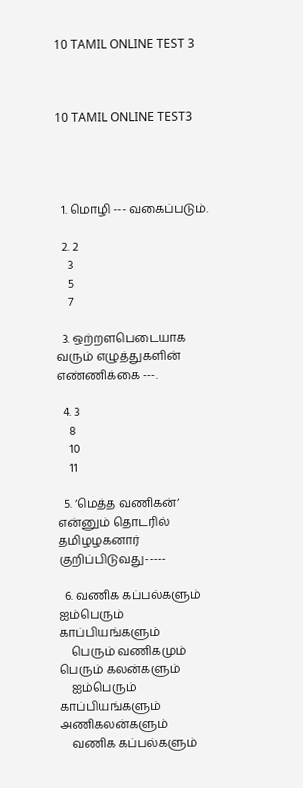10 TAMIL ONLINE TEST 3



10 TAMIL ONLINE TEST3




  1. மொழி --- வகைப்படும்.

  2. 2
    3
    5
    7

  3. ஒற்றளபெடையாக வரும் எழுத்துகளின் எண்ணிக்கை ---.

  4. 3
    8
    10
    11

  5. ’மெத்த வணிகன்’ என்னும் தொடரில் தமிழழகனார் குறிப்பிடுவது-----

  6. வணிக கப்பல்களும் ஐம்பெரும் காப்பியங்களும்
    பெரும் வணிகமும் பெரும் கலன்களும்
    ஐம்பெரும் காப்பியங்களும் அணிகலன்களும்
    வணிக கப்பல்களும்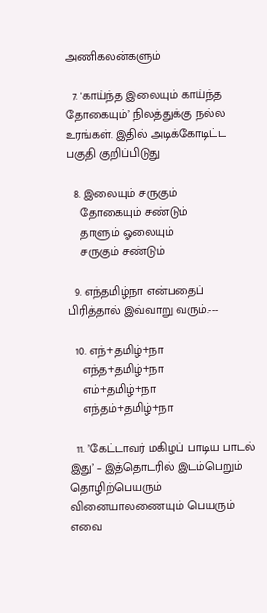அணிகலன்களும்

  7. 'காய்ந்த இலையும் காய்ந்த தோகையும்’ நிலத்துக்கு நல்ல உரங்கள். இதில் அடிக்கோடிட்ட பகுதி குறிப்பிடுது

  8. இலையும் சருகும்
    தோகையும் சண்டும்
    தாளும் ஓலையும்
    சருகும் சண்டும்

  9. எந்தமிழ்நா என்பதைப் பிரித்தால் இவ்வாறு வரும்.---

  10. எந்+தமிழ்+நா
    எந்த+தமிழ்+நா
    எம்+தமிழ்+நா
    எந்தம்+தமிழ்+நா

  11. ’கேட்டாவர் மகிழப் பாடிய பாடல் இது’ – இத்தொடரில் இடம்பெறும் தொழிற்பெயரும் வினையாலணையும் பெயரும் எவை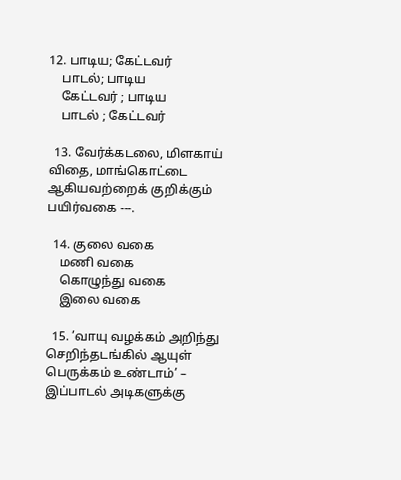12. பாடிய; கேட்டவர்
    பாடல்; பாடிய
    கேட்டவர் ; பாடிய
    பாடல் ; கேட்டவர்

  13. வேர்க்கடலை, மிளகாய் விதை, மாங்கொட்டை ஆகியவற்றைக் குறிக்கும் பயிர்வகை ---.

  14. குலை வகை
    மணி வகை
    கொழுந்து வகை
    இலை வகை

  15. ’வாயு வழக்கம் அறிந்து செறிந்தடங்கில் ஆயுள் பெருக்கம் உண்டாம்’ – இப்பாடல் அடிகளுக்கு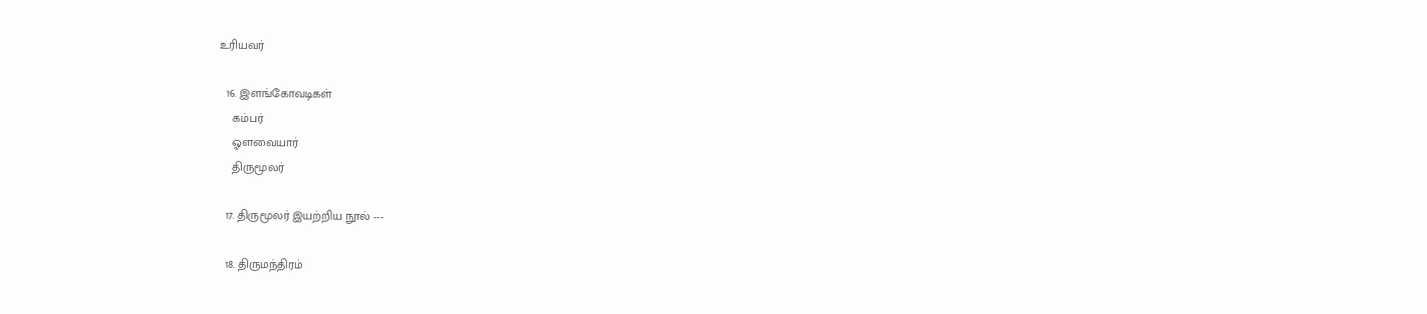உரியவர்

  16. இளங்கோவடிகள்
    கம்பர்
    ஓளவையார்
    திருமூலர்

  17. திருமூலர் இயற்றிய நூல் ---

  18. திருமந்திரம்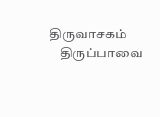திருவாசகம்
    திருப்பாவை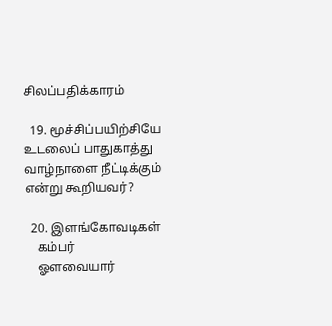சிலப்பதிக்காரம்

  19. மூச்சிப்பயிற்சியே உடலைப் பாதுகாத்து வாழ்நாளை நீட்டிக்கும் என்று கூறியவர்?

  20. இளங்கோவடிகள்
    கம்பர்
    ஓளவையார்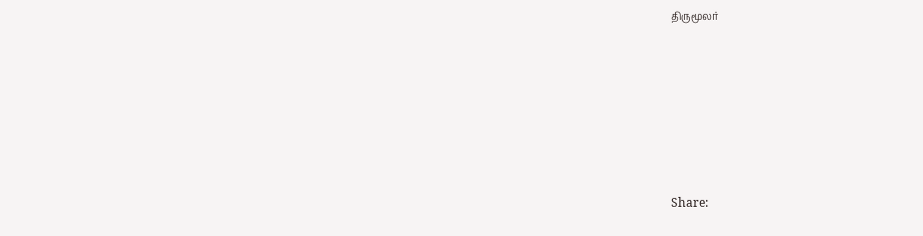திருமூலர்






Share: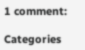1 comment:

Categories